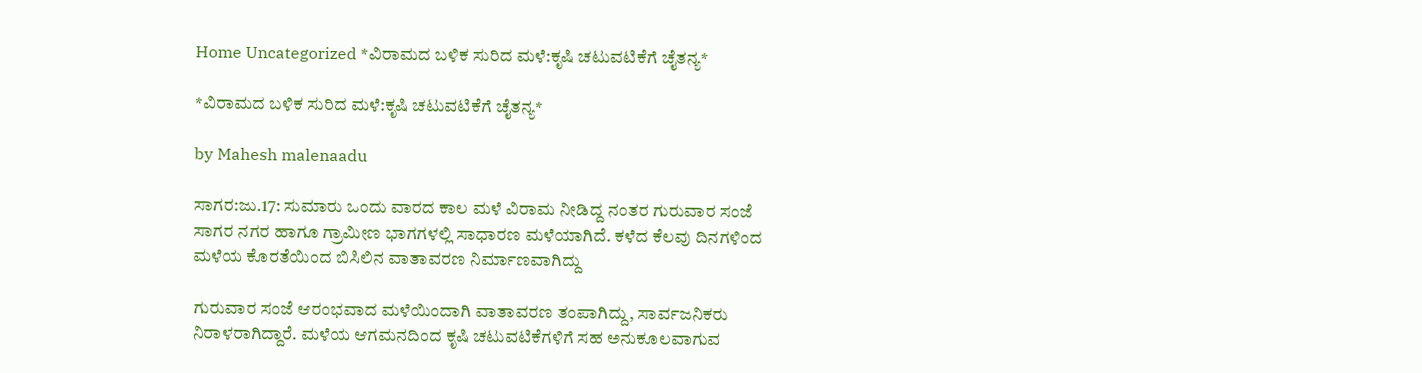Home Uncategorized *ವಿರಾಮದ ಬಳಿಕ ಸುರಿದ ಮಳೆ:ಕೃಷಿ ಚಟುವಟಿಕೆಗೆ ಚೈತನ್ಯ*

*ವಿರಾಮದ ಬಳಿಕ ಸುರಿದ ಮಳೆ:ಕೃಷಿ ಚಟುವಟಿಕೆಗೆ ಚೈತನ್ಯ*

by Mahesh malenaadu

ಸಾಗರ:ಜು.17: ಸುಮಾರು ಒಂದು ವಾರದ ಕಾಲ ಮಳೆ ವಿರಾಮ ನೀಡಿದ್ದ ನಂತರ ಗುರುವಾರ ಸಂಜೆ ಸಾಗರ ನಗರ ಹಾಗೂ ಗ್ರಾಮೀಣ ಭಾಗಗಳಲ್ಲಿ ಸಾಧಾರಣ ಮಳೆಯಾಗಿದೆ. ಕಳೆದ ಕೆಲವು ದಿನಗಳಿಂದ ಮಳೆಯ ಕೊರತೆಯಿಂದ ಬಿಸಿಲಿನ ವಾತಾವರಣ ನಿರ್ಮಾಣವಾಗಿದ್ದು

ಗುರುವಾರ ಸಂಜೆ ಆರಂಭವಾದ ಮಳೆಯಿಂದಾಗಿ ವಾತಾವರಣ ತಂಪಾಗಿದ್ದು, ಸಾರ್ವಜನಿಕರು ನಿರಾಳರಾಗಿದ್ದಾರೆ. ಮಳೆಯ ಆಗಮನದಿಂದ ಕೃಷಿ ಚಟುವಟಿಕೆಗಳಿಗೆ ಸಹ ಅನುಕೂಲವಾಗುವ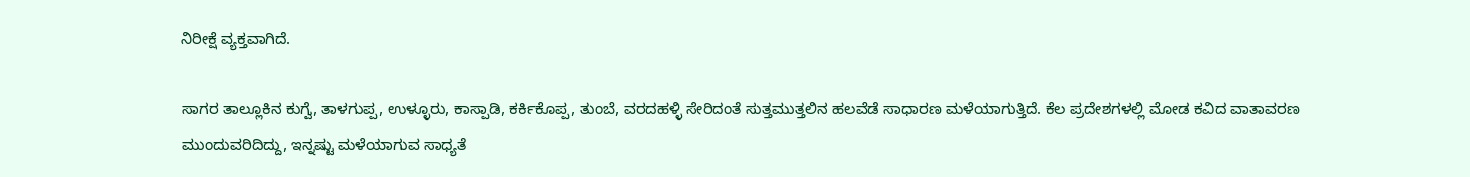ನಿರೀಕ್ಷೆ ವ್ಯಕ್ತವಾಗಿದೆ.

ಸಾಗರ ತಾಲ್ಲೂಕಿನ ಕುಗ್ವೆ, ತಾಳಗುಪ್ಪ, ಉಳ್ಳೂರು, ಕಾಸ್ಪಾಡಿ, ಕರ್ಕಿಕೊಪ್ಪ, ತುಂಬೆ, ವರದಹಳ್ಳಿ ಸೇರಿದಂತೆ ಸುತ್ತಮುತ್ತಲಿನ ಹಲವೆಡೆ ಸಾಧಾರಣ ಮಳೆಯಾಗುತ್ತಿದೆ. ಕೆಲ ಪ್ರದೇಶಗಳಲ್ಲಿ ಮೋಡ ಕವಿದ ವಾತಾವರಣ ಮುಂದುವರಿದಿದ್ದು, ಇನ್ನಷ್ಟು ಮಳೆಯಾಗುವ ಸಾಧ್ಯತೆ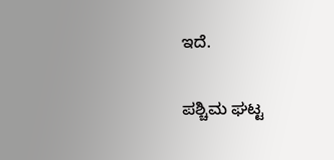ಇದೆ.

ಪಶ್ಚಿಮ ಘಟ್ಟ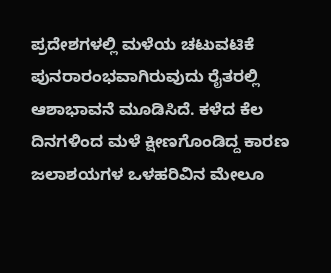ಪ್ರದೇಶಗಳಲ್ಲಿ ಮಳೆಯ ಚಟುವಟಿಕೆ ಪುನರಾರಂಭವಾಗಿರುವುದು ರೈತರಲ್ಲಿ ಆಶಾಭಾವನೆ ಮೂಡಿಸಿದೆ. ಕಳೆದ ಕೆಲ ದಿನಗಳಿಂದ ಮಳೆ ಕ್ಷೀಣಗೊಂಡಿದ್ದ ಕಾರಣ ಜಲಾಶಯಗಳ ಒಳಹರಿವಿನ ಮೇಲೂ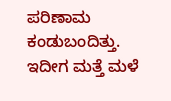ಪರಿಣಾಮ ಕಂಡುಬಂದಿತ್ತು. ಇದೀಗ ಮತ್ತೆ ಮಳೆ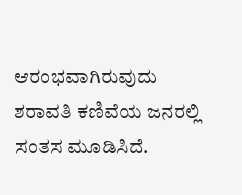ಆರಂಭವಾಗಿರುವುದು ಶರಾವತಿ ಕಣಿವೆಯ ಜನರಲ್ಲಿ ಸಂತಸ ಮೂಡಿಸಿದೆ.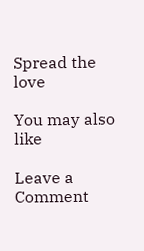Spread the love

You may also like

Leave a Comment